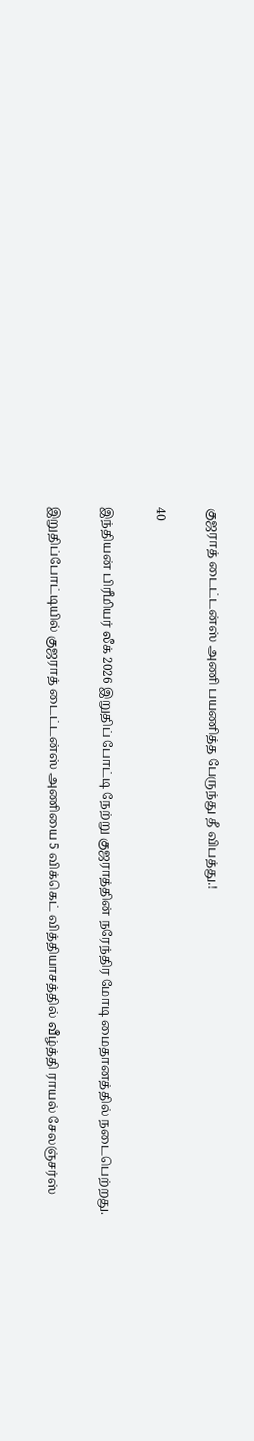குஜராத் டைட்டன்ஸ் அணி பயணித்த பேருந்து தீ விபத்து.!

40

இந்தியன் பிரீமியர் லீக் 2026 இறுதிப் போட்டி நேற்று குஜராத்தின் நரேந்திர மோடி மைதானத்தில் நடைபெற்றது.

இறுதிப்போட்டியில் குஜராத் டைட்டன்ஸ் அணியை 5 விக்கெட் வித்தியாசத்தில் வீழ்த்தி ராயல் சேலஞ்சர்ஸ்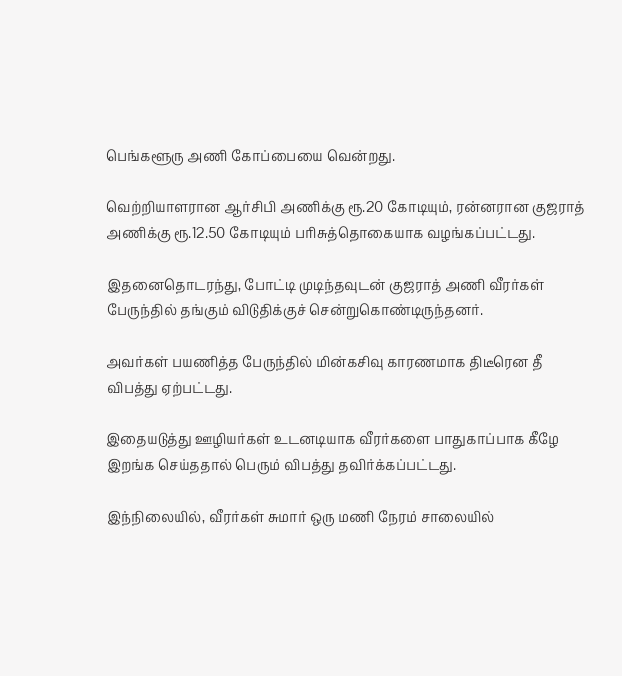பெங்களூரு அணி கோப்பையை வென்றது.

வெற்றியாளரான ஆர்சிபி அணிக்கு ரூ.20 கோடியும், ரன்னரான குஜராத் அணிக்கு ரூ.12.50 கோடியும் பரிசுத்தொகையாக வழங்கப்பட்டது.

இதனைதொடரந்து, போட்டி முடிந்தவுடன் குஜராத் அணி வீரர்கள் பேருந்தில் தங்கும் விடுதிக்குச் சென்றுகொண்டிருந்தனர்.

அவர்கள் பயணித்த பேருந்தில் மின்கசிவு காரணமாக திடீரென தீ விபத்து ஏற்பட்டது.

இதையடுத்து ஊழியர்கள் உடனடியாக வீரர்களை பாதுகாப்பாக கீழே இறங்க செய்ததால் பெரும் விபத்து தவிர்க்கப்பட்டது.

இந்நிலையில், வீரர்கள் சுமார் ஒரு மணி நேரம் சாலையில்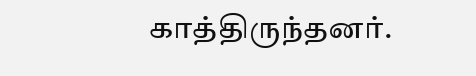காத்திருந்தனர்.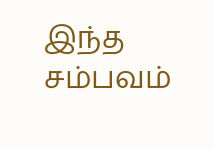இந்த சம்பவம்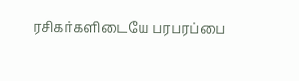ரசிகர்களிடையே பரபரப்பை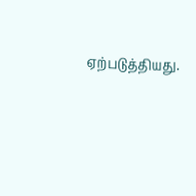ஏற்படுத்தியது.